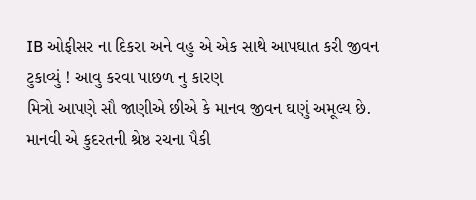IB ઓફીસર ના દિકરા અને વહુ એ એક સાથે આપઘાત કરી જીવન ટુકાવ્યું ! આવુ કરવા પાછળ નુ કારણ
મિત્રો આપણે સૌ જાણીએ છીએ કે માનવ જીવન ઘણું અમૂલ્ય છે. માનવી એ કુદરતની શ્રેષ્ઠ રચના પૈકી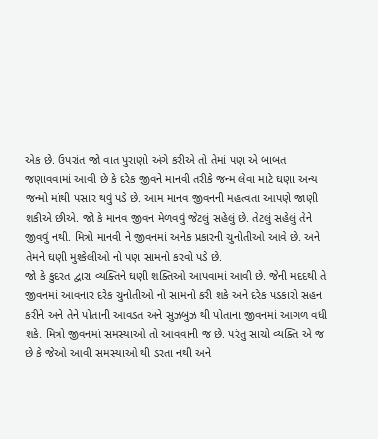એક છે. ઉપરાંત જો વાત પુરાણો અંગે કરીએ તો તેમાં પણ એ બાબત જણાવવામાં આવી છે કે દરેક જીવને માનવી તરીકે જન્મ લેવા માટે ઘણા અન્ય જન્મો માંથી પસાર થવું પડે છે. આમ માનવ જીવનની મહત્વતા આપણે જાણી શકીએ છીએ. જો કે માનવ જીવન મેળવવું જેટલું સહેલું છે. તેટલું સહેલું તેને જીવવું નથી. મિત્રો માનવી ને જીવનમાં અનેક પ્રકારની ચુનોતીઓ આવે છે. અને તેમને ઘણી મુશ્કેલીઓ નો પણ સામનો કરવો પડે છે.
જો કે કુદરત દ્વારા વ્યક્તિને ઘણી શક્તિઓ આપવામાં આવી છે. જેની મદદથી તે જીવનમાં આવનાર દરેક ચુનોતીઓ નો સામનો કરી શકે અને દરેક પડકારો સહન કરીને અને તેને પોતાની આવડત અને સુઝબુઝ થી પોતાના જીવનમાં આગળ વધી શકે. મિત્રો જીવનમાં સમસ્યાઓ તો આવવાની જ છે. પરંતુ સાચો વ્યક્તિ એ જ છે કે જેઓ આવી સમસ્યાઓ થી ડરતા નથી અને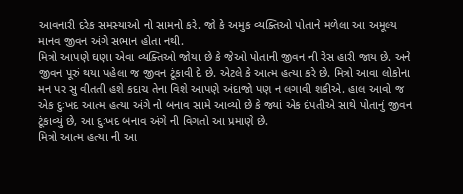આવનારી દરેક સમસ્યાઓ નો સામનો કરે. જો કે અમુક વ્યક્તિઓ પોતાને મળેલા આ અમૂલ્ય માનવ જીવન અંગે સભાન હોતા નથી.
મિત્રો આપણે ઘણા એવા વ્યક્તિઓ જોયા છે કે જેઓ પોતાની જીવન ની રેસ હારી જાય છે. અને જીવન પૂરું થયા પહેલા જ જીવન ટૂંકાવી દે છે. એટલે કે આત્મ હત્યા કરે છે. મિત્રો આવા લોકોના મન પર સુ વીતતી હશે કદાચ તેના વિશે આપણે અંદાજો પણ ન લગાવી શકીએ. હાલ આવો જ એક દુઃખદ આત્મ હત્યા અંગે નો બનાવ સામે આવ્યો છે કે જ્યાં એક દંપતીએ સાથે પોતાનું જીવન ટૂંકાવ્યું છે, આ દુઃખદ બનાવ અંગે ની વિગતો આ પ્રમાણે છે.
મિત્રો આત્મ હત્યા ની આ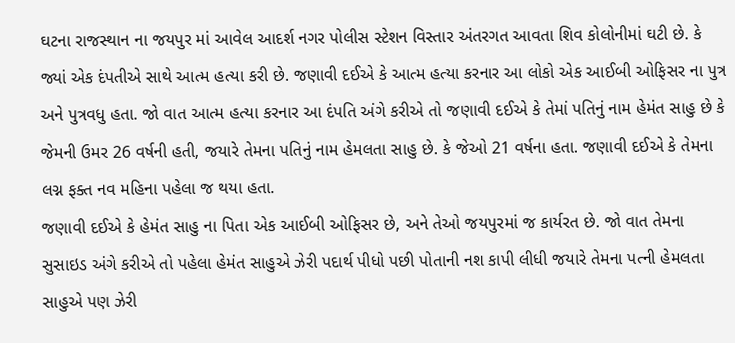ઘટના રાજસ્થાન ના જયપુર માં આવેલ આદર્શ નગર પોલીસ સ્ટેશન વિસ્તાર અંતરગત આવતા શિવ કોલોનીમાં ઘટી છે. કે જ્યાં એક દંપતીએ સાથે આત્મ હત્યા કરી છે. જણાવી દઈએ કે આત્મ હત્યા કરનાર આ લોકો એક આઈબી ઓફિસર ના પુત્ર અને પુત્રવધુ હતા. જો વાત આત્મ હત્યા કરનાર આ દંપતિ અંગે કરીએ તો જણાવી દઈએ કે તેમાં પતિનું નામ હેમંત સાહુ છે કે જેમની ઉમર 26 વર્ષની હતી, જયારે તેમના પતિનું નામ હેમલતા સાહુ છે. કે જેઓ 21 વર્ષના હતા. જણાવી દઈએ કે તેમના લગ્ન ફક્ત નવ મહિના પહેલા જ થયા હતા.
જણાવી દઈએ કે હેમંત સાહુ ના પિતા એક આઈબી ઓફિસર છે, અને તેઓ જયપુરમાં જ કાર્યરત છે. જો વાત તેમના સુસાઇડ અંગે કરીએ તો પહેલા હેમંત સાહુએ ઝેરી પદાર્થ પીધો પછી પોતાની નશ કાપી લીધી જયારે તેમના પત્ની હેમલતા સાહુએ પણ ઝેરી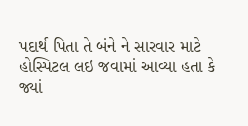પદાર્થ પિતા તે બંને ને સારવાર માટે હોસ્પિટલ લઇ જવામાં આવ્યા હતા કે જ્યાં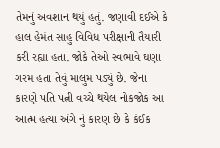તેમનું અવશાન થયું હતું. જણાવી દઈએ કે હાલ હેમંત સાહુ વિવિધ પરીક્ષાની તૈયારી કરી રહ્યા હતા. જોકે તેઓ સ્વભાવે ઘણા ગરમ હતા તેવું માલુમ પડ્યું છે. જેના કારણે પતિ પત્ની વચ્ચે થયેલ નોકજોક આ આત્મ હત્યા અંગે નું કારણ છે કે કંઈક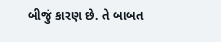બીજું કારણ છે. તે બાબત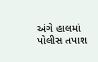અંગે હાલમાં પોલીસ તપાશ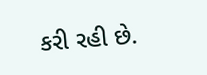કરી રહી છે.